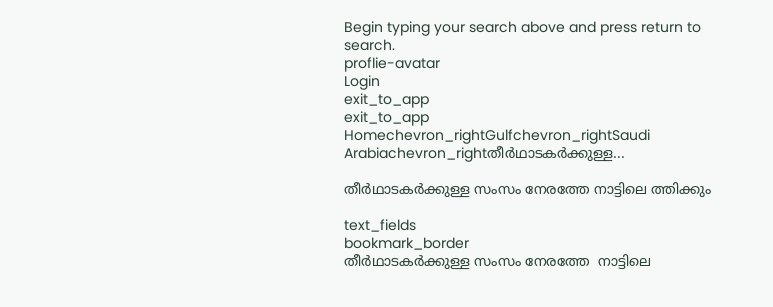Begin typing your search above and press return to search.
proflie-avatar
Login
exit_to_app
exit_to_app
Homechevron_rightGulfchevron_rightSaudi Arabiachevron_rightതീര്‍ഥാടകര്‍ക്കുള്ള...

തീര്‍ഥാടകര്‍ക്കുള്ള സംസം നേരത്തേ നാട്ടിലെ ത്തിക്കും

text_fields
bookmark_border
തീര്‍ഥാടകര്‍ക്കുള്ള സംസം നേരത്തേ  നാട്ടിലെ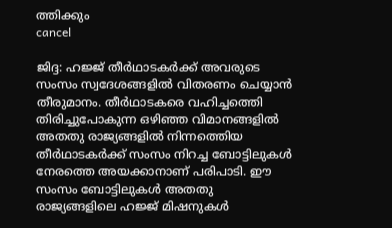ത്തിക്കും
cancel

ജിദ്ദ: ഹജ്ജ് തീര്‍ഥാടകര്‍ക്ക് അവരുടെ സംസം സ്വദേശങ്ങളില്‍ വിതരണം ചെയ്യാന്‍ തീരുമാനം. തീര്‍ഥാടകരെ വഹിച്ചത്തെി തിരിച്ചുപോകുന്ന ഒഴിഞ്ഞ വിമാനങ്ങളില്‍ അതതു രാജ്യങ്ങളില്‍ നിന്നത്തെിയ തീര്‍ഥാടകര്‍ക്ക് സംസം നിറച്ച ബോട്ടിലുകള്‍ നേരത്തെ അയക്കാനാണ് പരിപാടി. ഈ സംസം ബോട്ടിലുകള്‍ അതതു രാജ്യങ്ങളിലെ ഹജ്ജ് മിഷനുകള്‍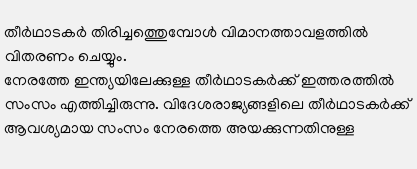തീര്‍ഥാടകര്‍ തിരിച്ചത്തെുമ്പോള്‍ വിമാനത്താവളത്തില്‍ വിതരണം ചെയ്യും.
നേരത്തേ ഇന്ത്യയിലേക്കുള്ള തീര്‍ഥാടകര്‍ക്ക് ഇത്തരത്തില്‍ സംസം എത്തിച്ചിരുന്നു. വിദേശരാജ്യങ്ങളിലെ തീര്‍ഥാടകര്‍ക്ക് ആവശ്യമായ സംസം നേരത്തെ അയക്കുന്നതിനുള്ള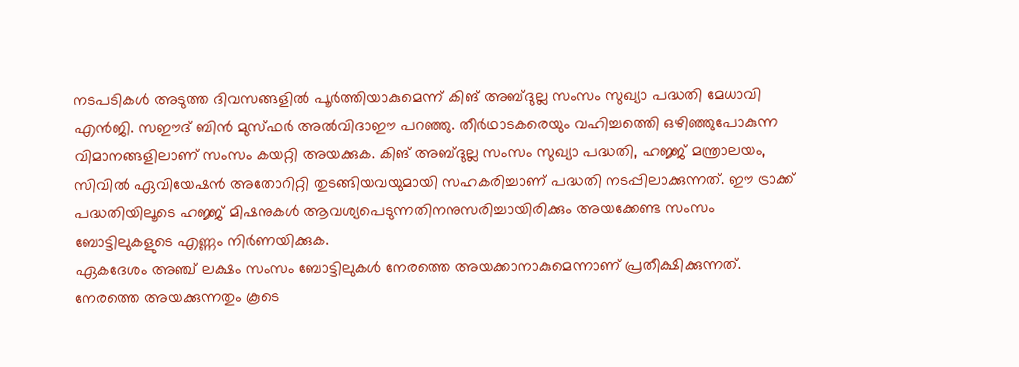നടപടികള്‍ അടുത്ത ദിവസങ്ങളില്‍ പൂര്‍ത്തിയാകുമെന്ന് കിങ് അബ്ദുല്ല സംസം സുഖ്യാ പദ്ധതി മേധാവി എന്‍ജി. സഈദ് ബിന്‍ മുസ്ഫര്‍ അല്‍വിദാഈ പറഞ്ഞു. തീര്‍ഥാടകരെയും വഹിച്ചത്തെി ഒഴിഞ്ഞുപോകുന്ന വിമാനങ്ങളിലാണ് സംസം കയറ്റി അയക്കുക. കിങ് അബ്ദുല്ല സംസം സുഖ്യാ പദ്ധതി, ഹജ്ജ് മന്ത്രാലയം, സിവില്‍ ഏവിയേഷന്‍ അതോറിറ്റി തുടങ്ങിയവയുമായി സഹകരിച്ചാണ് പദ്ധതി നടപ്പിലാക്കുന്നത്. ഈ ട്രാക്ക് പദ്ധതിയിലൂടെ ഹജ്ജ് മിഷനുകള്‍ ആവശ്യപെടുന്നതിനനുസരിച്ചായിരിക്കും അയക്കേണ്ട സംസം ബോട്ടിലുകളുടെ എണ്ണം നിര്‍ണയിക്കുക.
ഏകദേശം അഞ്ച് ലക്ഷം സംസം ബോട്ടിലുകള്‍ നേരത്തെ അയക്കാനാകുമെന്നാണ് പ്രതീക്ഷിക്കുന്നത്.  നേരത്തെ അയക്കുന്നതും കൂടെ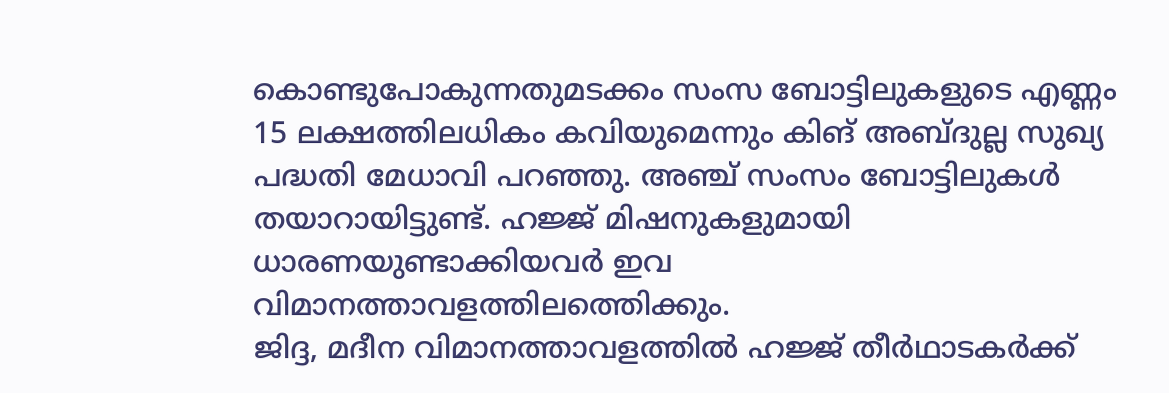കൊണ്ടുപോകുന്നതുമടക്കം സംസ ബോട്ടിലുകളുടെ എണ്ണം 15 ലക്ഷത്തിലധികം കവിയുമെന്നും കിങ് അബ്ദുല്ല സുഖ്യ പദ്ധതി മേധാവി പറഞ്ഞു. അഞ്ച് സംസം ബോട്ടിലുകള്‍ തയാറായിട്ടുണ്ട്. ഹജ്ജ് മിഷനുകളുമായി ധാരണയുണ്ടാക്കിയവര്‍ ഇവ വിമാനത്താവളത്തിലത്തെിക്കും.
ജിദ്ദ, മദീന വിമാനത്താവളത്തില്‍ ഹജ്ജ് തീര്‍ഥാടകര്‍ക്ക്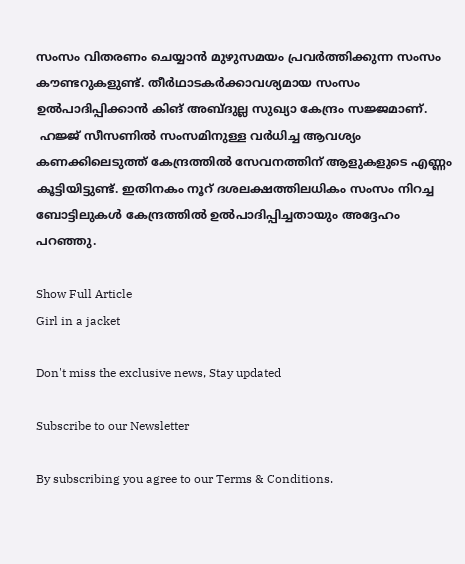സംസം വിതരണം ചെയ്യാന്‍ മുഴുസമയം പ്രവര്‍ത്തിക്കുന്ന സംസം കൗണ്ടറുകളുണ്ട്. തീര്‍ഥാടകര്‍ക്കാവശ്യമായ സംസം ഉല്‍പാദിപ്പിക്കാന്‍ കിങ് അബ്ദുല്ല സുഖ്യാ കേന്ദ്രം സജ്ജമാണ്.
 ഹജ്ജ് സീസണില്‍ സംസമിനുള്ള വര്‍ധിച്ച ആവശ്യം കണക്കിലെടുത്ത് കേന്ദ്രത്തില്‍ സേവനത്തിന് ആളുകളുടെ എണ്ണം കൂട്ടിയിട്ടുണ്ട്. ഇതിനകം നൂറ് ദശലക്ഷത്തിലധികം സംസം നിറച്ച ബോട്ടിലുകള്‍ കേന്ദ്രത്തില്‍ ഉല്‍പാദിപ്പിച്ചതായും അദ്ദേഹം പറഞ്ഞു.

Show Full Article
Girl in a jacket

Don't miss the exclusive news, Stay updated

Subscribe to our Newsletter

By subscribing you agree to our Terms & Conditions.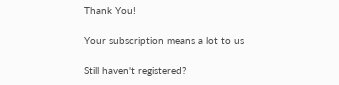Thank You!

Your subscription means a lot to us

Still haven't registered?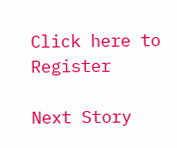Click here to Register

Next Story